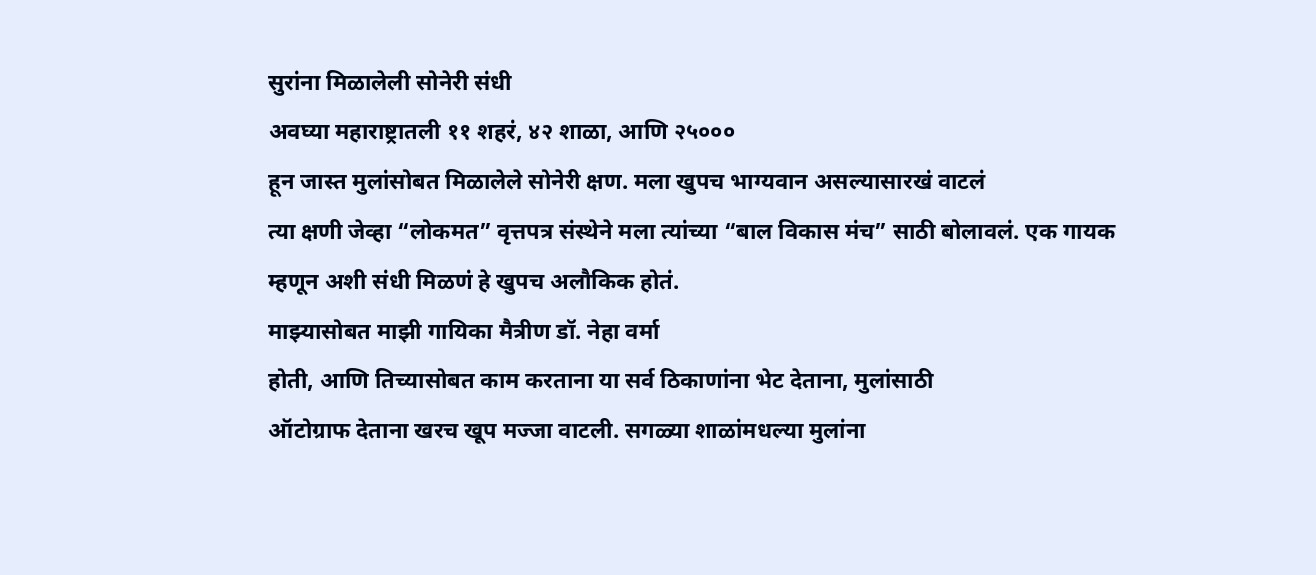सुरांना मिळालेली सोनेरी संधी
अवघ्या महाराष्ट्रातली ११ शहरं, ४२ शाळा, आणि २५०००
हून जास्त मुलांसोबत मिळालेले सोनेरी क्षण. मला खुपच भाग्यवान असल्यासारखं वाटलं
त्या क्षणी जेव्हा “लोकमत” वृत्तपत्र संस्थेने मला त्यांच्या “बाल विकास मंच” साठी बोलावलं. एक गायक
म्हणून अशी संधी मिळणं हे खुपच अलौकिक होतं.
माझ्यासोबत माझी गायिका मैत्रीण डॉ. नेहा वर्मा
होती, आणि तिच्यासोबत काम करताना या सर्व ठिकाणांना भेट देताना, मुलांसाठी
ऑटोग्राफ देताना खरच खूप मज्जा वाटली. सगळ्या शाळांमधल्या मुलांना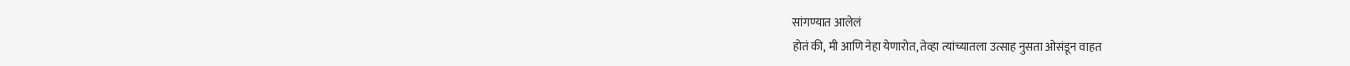सांगण्यात आलेलं
होतं की, मी आणि नेहा येणारोत, तेव्हा त्यांच्यातला उत्साह नुसता ओसंडून वाहत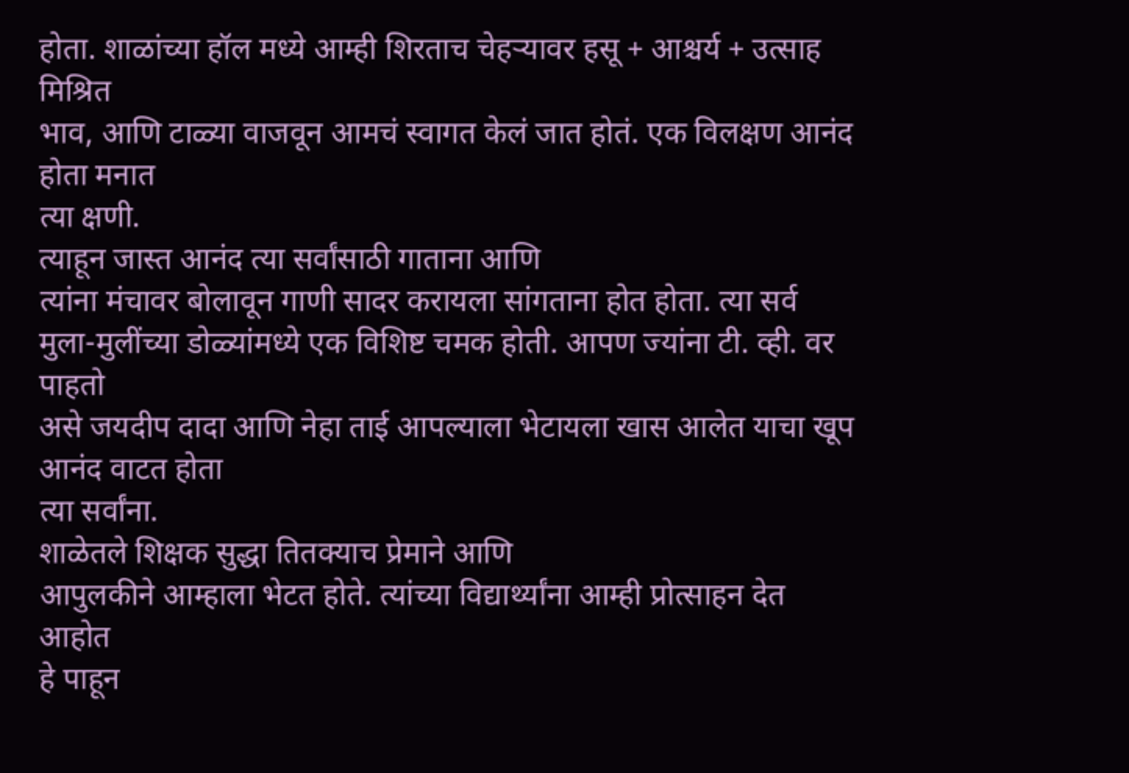होता. शाळांच्या हॉल मध्ये आम्ही शिरताच चेहऱ्यावर हसू + आश्चर्य + उत्साह मिश्रित
भाव, आणि टाळ्या वाजवून आमचं स्वागत केलं जात होतं. एक विलक्षण आनंद होता मनात
त्या क्षणी.
त्याहून जास्त आनंद त्या सर्वांसाठी गाताना आणि
त्यांना मंचावर बोलावून गाणी सादर करायला सांगताना होत होता. त्या सर्व
मुला-मुलींच्या डोळ्यांमध्ये एक विशिष्ट चमक होती. आपण ज्यांना टी. व्ही. वर पाहतो
असे जयदीप दादा आणि नेहा ताई आपल्याला भेटायला खास आलेत याचा खूप आनंद वाटत होता
त्या सर्वांना.
शाळेतले शिक्षक सुद्धा तितक्याच प्रेमाने आणि
आपुलकीने आम्हाला भेटत होते. त्यांच्या विद्यार्थ्यांना आम्ही प्रोत्साहन देत आहोत
हे पाहून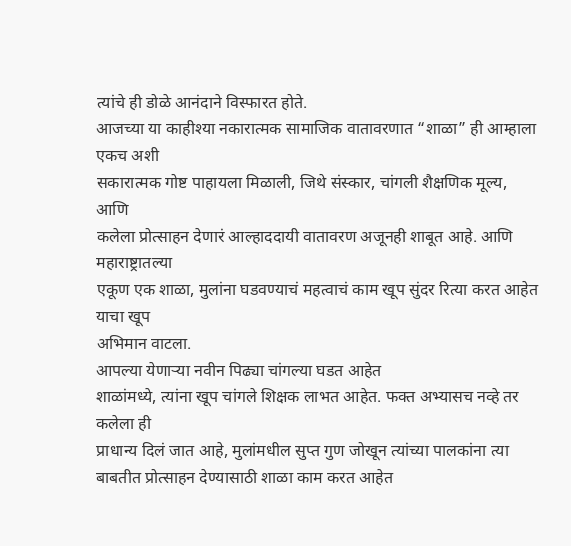त्यांचे ही डोळे आनंदाने विस्फारत होते.
आजच्या या काहीश्या नकारात्मक सामाजिक वातावरणात “शाळा” ही आम्हाला एकच अशी
सकारात्मक गोष्ट पाहायला मिळाली, जिथे संस्कार, चांगली शैक्षणिक मूल्य, आणि
कलेला प्रोत्साहन देणारं आल्हाददायी वातावरण अजूनही शाबूत आहे. आणि महाराष्ट्रातल्या
एकूण एक शाळा, मुलांना घडवण्याचं महत्वाचं काम खूप सुंदर रित्या करत आहेत याचा खूप
अभिमान वाटला.
आपल्या येणाऱ्या नवीन पिढ्या चांगल्या घडत आहेत
शाळांमध्ये, त्यांना खूप चांगले शिक्षक लाभत आहेत. फक्त अभ्यासच नव्हे तर कलेला ही
प्राधान्य दिलं जात आहे, मुलांमधील सुप्त गुण जोखून त्यांच्या पालकांना त्या
बाबतीत प्रोत्साहन देण्यासाठी शाळा काम करत आहेत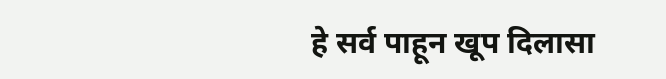हे सर्व पाहून खूप दिलासा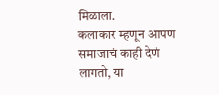मिळाला.
कलाकार म्हणून आपण समाजाचं काही देणं लागतो, या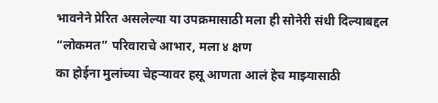भावनेने प्रेरित असलेल्या या उपक्रमासाठी मला ही सोनेरी संधी दिल्याबद्दल “लोकमत” परिवाराचे आभार, मला ४ क्षण
का होईना मुलांच्या चेहऱ्यावर हसू आणता आलं हेच माझ्यासाठी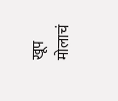खूप मोलाचं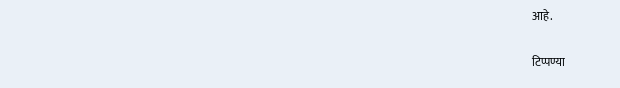आहे.

टिप्पण्या